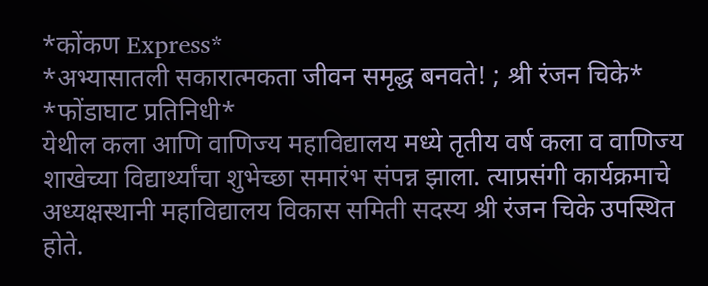*कोंकण Express*
*अभ्यासातली सकारात्मकता जीवन समृद्ध बनवते! ; श्री रंजन चिके*
*फोंडाघाट प्रतिनिधी*
येथील कला आणि वाणिज्य महाविद्यालय मध्ये तृतीय वर्ष कला व वाणिज्य शाखेच्या विद्यार्थ्यांचा शुभेच्छा समारंभ संपन्न झाला. त्याप्रसंगी कार्यक्रमाचे अध्यक्षस्थानी महाविद्यालय विकास समिती सदस्य श्री रंजन चिके उपस्थित होते.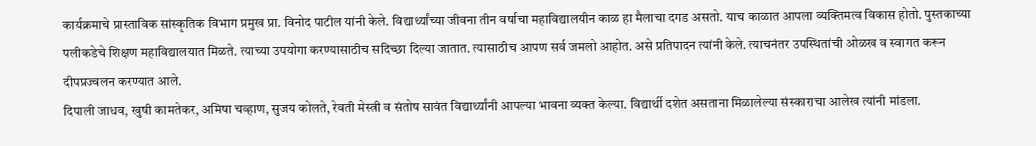कार्यक्रमाचे प्रास्ताविक सांस्कृतिक विभाग प्रमुख प्रा. विनोद पाटील यांनी केले. विद्यार्थ्यांच्या जीवना तीन वर्षाचा महाविद्यालयीन काळ हा मैलाचा दगड असतो. याच काळात आपला व्यक्तिमत्व विकास होतो. पुस्तकाच्या पलीकडेचे शिक्षण महाविद्यालयात मिळते. त्याच्या उपयोगा करण्यासाठीच सदिच्छा दिल्या जातात. त्यासाठीच आपण सर्व जमलो आहोत. असे प्रतिपादन त्यांनी केले. त्याचनंतर उपस्थितांची ओळख व स्वागत करून दीपप्रज्वलन करण्यात आले.
दिपाली जाधव, खुषी कामतेकर, अमिषा चव्हाण, सुजय कोलते, रेवती मेस्त्री व संतोष सावंत विद्यार्थ्यांनी आपल्या भावना व्यक्त केल्या. विद्यार्थी दशेत असताना मिळालेल्या संस्काराचा आलेख त्यांनी मांडला.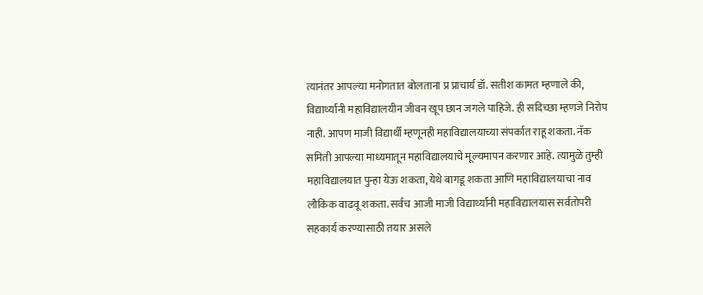त्यानंतर आपल्या मनोगतात बोलताना प्र प्राचार्य डॉ. सतीश कामत म्हणाले की, विद्यार्थ्यांनी महाविद्यालयीन जीवन खूप छान जगले पाहिजे. ही सदिच्छा म्हणजे निरोप नाही. आपण माजी विद्यार्थी म्हणूनही महाविद्यालयाच्या संपर्कात राहू शकता. नॅक समिती आपल्या माध्यमातून महाविद्यालयाचे मूल्यमापन करणार आहे. त्यामुळे तुम्ही महाविद्यालयात पुन्हा येऊ शकता, येथे बागडू शकता आणि महाविद्यालयाचा नाव लौकिक वाढवू शकता. सर्वच आजी माजी विद्यार्थ्यांनी महाविद्यालयास सर्वतोपरी सहकार्य करण्यासाठी तयार असले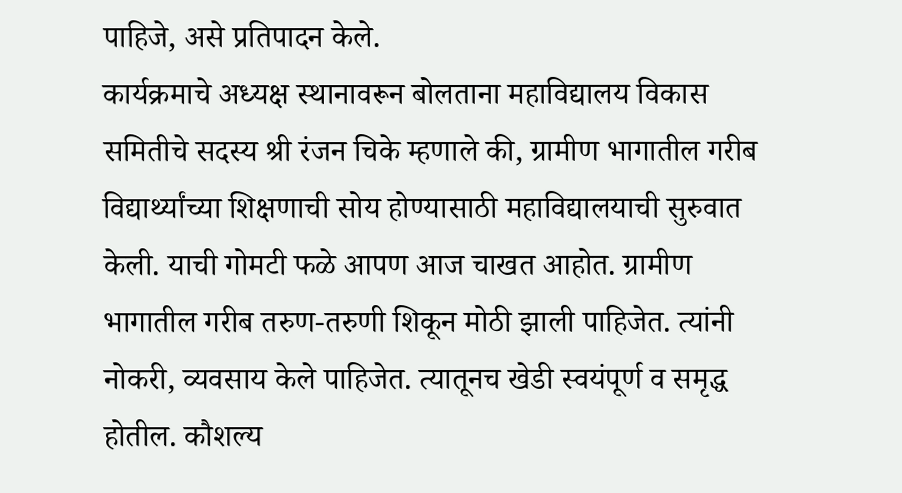पाहिजे, असे प्रतिपादन केले.
कार्यक्रमाचे अध्यक्ष स्थानावरून बोलताना महाविद्यालय विकास समितीचे सदस्य श्री रंजन चिके म्हणाले की, ग्रामीण भागातील गरीब विद्यार्थ्यांच्या शिक्षणाची सोय होण्यासाठी महाविद्यालयाची सुरुवात केली. याची गोमटी फळे आपण आज चाखत आहोत. ग्रामीण भागातील गरीब तरुण-तरुणी शिकून मोठी झाली पाहिजेत. त्यांनी नोकरी, व्यवसाय केले पाहिजेत. त्यातूनच खेडी स्वयंपूर्ण व समृद्ध होतील. कौशल्य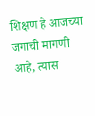शिक्षण हे आजच्या जगाची मागणी आहे, त्यास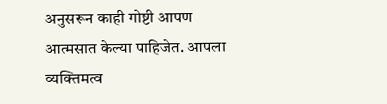अनुसरून काही गोष्टी आपण आत्मसात केल्या पाहिजेत. आपला व्यक्तिमत्व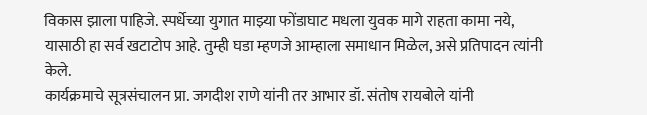विकास झाला पाहिजे. स्पर्धेच्या युगात माझ्या फोंडाघाट मधला युवक मागे राहता कामा नये, यासाठी हा सर्व खटाटोप आहे. तुम्ही घडा म्हणजे आम्हाला समाधान मिळेल, असे प्रतिपादन त्यांनी केले.
कार्यक्रमाचे सूत्रसंचालन प्रा. जगदीश राणे यांनी तर आभार डॉ. संतोष रायबोले यांनी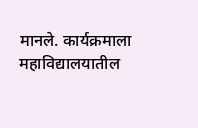मानले. कार्यक्रमाला महाविद्यालयातील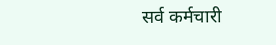सर्व कर्मचारी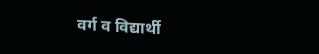वर्ग व विद्यार्थी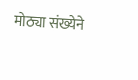मोठ्या संख्येने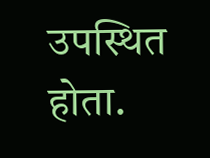उपस्थित होता.